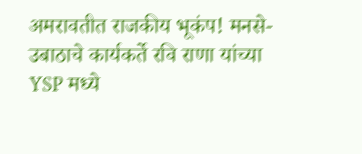अमरावतीत राजकीय भूकंप! मनसे-उबाठाचे कार्यकर्ते रवि राणा यांच्या YSP मध्ये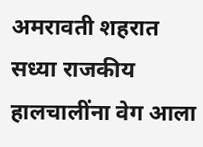अमरावती शहरात सध्या राजकीय हालचालींना वेग आला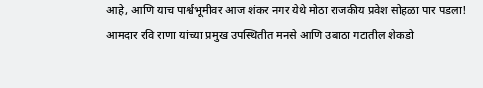आहे, आणि याच पार्श्वभूमीवर आज शंकर नगर येथे मोठा राजकीय प्रवेश सोहळा पार पडला!
आमदार रवि राणा यांच्या प्रमुख उपस्थितीत मनसे आणि उबाठा गटातील शेकडो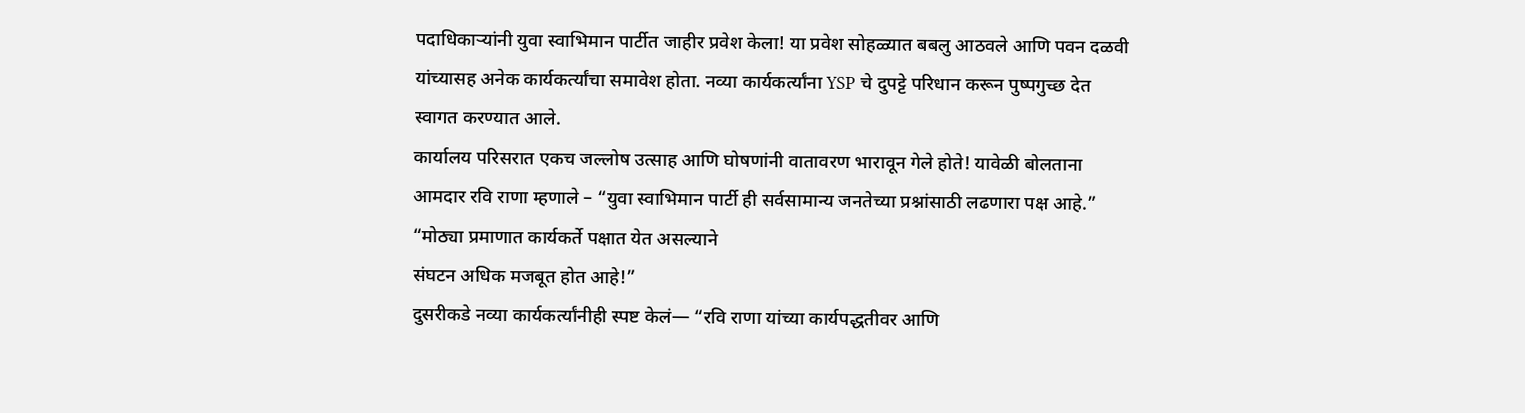पदाधिकाऱ्यांनी युवा स्वाभिमान पार्टीत जाहीर प्रवेश केला! या प्रवेश सोहळ्यात बबलु आठवले आणि पवन दळवी यांच्यासह अनेक कार्यकर्त्यांचा समावेश होता. नव्या कार्यकर्त्यांना YSP चे दुपट्टे परिधान करून पुष्पगुच्छ देत स्वागत करण्यात आले.
कार्यालय परिसरात एकच जल्लोष उत्साह आणि घोषणांनी वातावरण भारावून गेले होते! यावेळी बोलताना आमदार रवि राणा म्हणाले – “युवा स्वाभिमान पार्टी ही सर्वसामान्य जनतेच्या प्रश्नांसाठी लढणारा पक्ष आहे.” “मोठ्या प्रमाणात कार्यकर्ते पक्षात येत असल्याने
संघटन अधिक मजबूत होत आहे!”
दुसरीकडे नव्या कार्यकर्त्यांनीही स्पष्ट केलं— “रवि राणा यांच्या कार्यपद्धतीवर आणि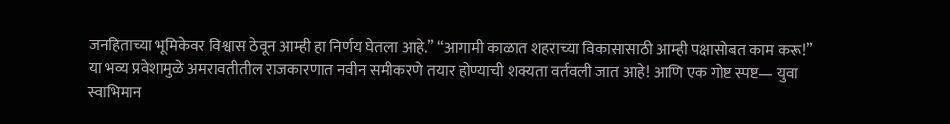जनहिताच्या भूमिकेवर विश्वास ठेवून आम्ही हा निर्णय घेतला आहे.” “आगामी काळात शहराच्या विकासासाठी आम्ही पक्षासोबत काम करू!”
या भव्य प्रवेशामुळे अमरावतीतील राजकारणात नवीन समीकरणे तयार होण्याची शक्यता वर्तवली जात आहे! आणि एक गोष्ट स्पष्ट— युवा स्वाभिमान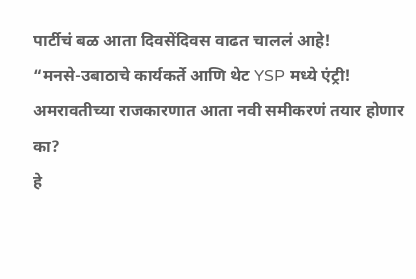पार्टीचं बळ आता दिवसेंदिवस वाढत चाललं आहे!
“मनसे-उबाठाचे कार्यकर्ते आणि थेट YSP मध्ये एंट्री! अमरावतीच्या राजकारणात आता नवी समीकरणं तयार होणार का?
हे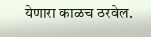येणारा काळच ठरवेल.